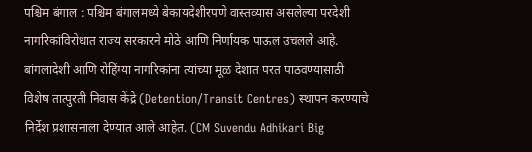पश्चिम बंगाल : पश्चिम बंगालमध्ये बेकायदेशीरपणे वास्तव्यास असलेल्या परदेशी नागरिकांविरोधात राज्य सरकारने मोठे आणि निर्णायक पाऊल उचलले आहे. बांगलादेशी आणि रोहिंग्या नागरिकांना त्यांच्या मूळ देशात परत पाठवण्यासाठी विशेष तात्पुरती निवास केंद्रे (Detention/Transit Centres) स्थापन करण्याचे निर्देश प्रशासनाला देण्यात आले आहेत. (CM Suvendu Adhikari Big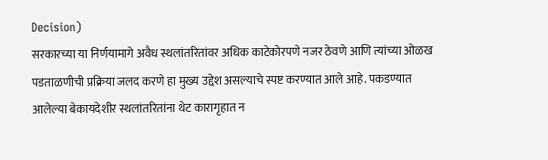Decision)
सरकारच्या या निर्णयामागे अवैध स्थलांतरितांवर अधिक काटेकोरपणे नजर ठेवणे आणि त्यांच्या ओळख पडताळणीची प्रक्रिया जलद करणे हा मुख्य उद्देश असल्याचे स्पष्ट करण्यात आले आहे. पकडण्यात आलेल्या बेकायदेशीर स्थलांतरितांना थेट कारागृहात न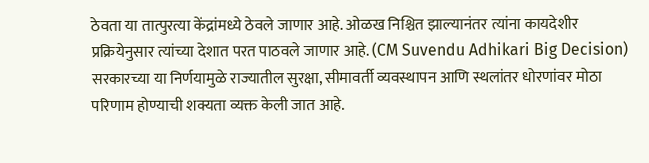ठेवता या तात्पुरत्या केंद्रांमध्ये ठेवले जाणार आहे. ओळख निश्चित झाल्यानंतर त्यांना कायदेशीर प्रक्रियेनुसार त्यांच्या देशात परत पाठवले जाणार आहे. (CM Suvendu Adhikari Big Decision)
सरकारच्या या निर्णयामुळे राज्यातील सुरक्षा, सीमावर्ती व्यवस्थापन आणि स्थलांतर धोरणांवर मोठा परिणाम होण्याची शक्यता व्यक्त केली जात आहे.